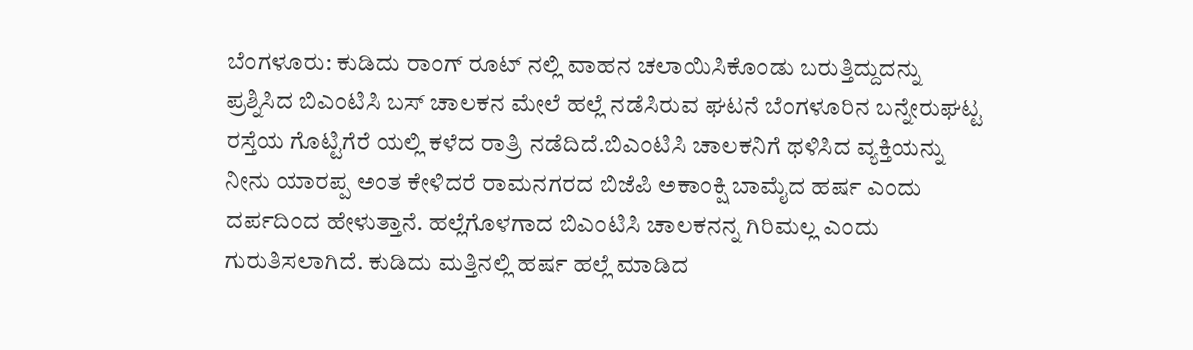ಬೆಂಗಳೂರು: ಕುಡಿದು ರಾಂಗ್ ರೂಟ್ ನಲ್ಲಿ ವಾಹನ ಚಲಾಯಿಸಿಕೊಂಡು ಬರುತ್ತಿದ್ದುದನ್ನು ಪ್ರಶ್ನಿಸಿದ ಬಿಎಂಟಿಸಿ ಬಸ್ ಚಾಲಕನ ಮೇಲೆ ಹಲ್ಲೆ ನಡೆಸಿರುವ ಘಟನೆ ಬೆಂಗಳೂರಿನ ಬನ್ನೇರುಘಟ್ಟ ರಸ್ತೆಯ ಗೊಟ್ಟಿಗೆರೆ ಯಲ್ಲಿ ಕಳೆದ ರಾತ್ರಿ ನಡೆದಿದೆ.ಬಿಎಂಟಿಸಿ ಚಾಲಕನಿಗೆ ಥಳಿಸಿದ ವ್ಯಕ್ತಿಯನ್ನು ನೀನು ಯಾರಪ್ಪ ಅಂತ ಕೇಳಿದರೆ ರಾಮನಗರದ ಬಿಜೆಪಿ ಅಕಾಂಕ್ಷಿ ಬಾಮೈದ ಹರ್ಷ ಎಂದು ದರ್ಪದಿಂದ ಹೇಳುತ್ತಾನೆ. ಹಲ್ಲೆಗೊಳಗಾದ ಬಿಎಂಟಿಸಿ ಚಾಲಕನನ್ನ ಗಿರಿಮಲ್ಲ ಎಂದು ಗುರುತಿಸಲಾಗಿದೆ. ಕುಡಿದು ಮತ್ತಿನಲ್ಲಿ ಹರ್ಷ ಹಲ್ಲೆ ಮಾಡಿದ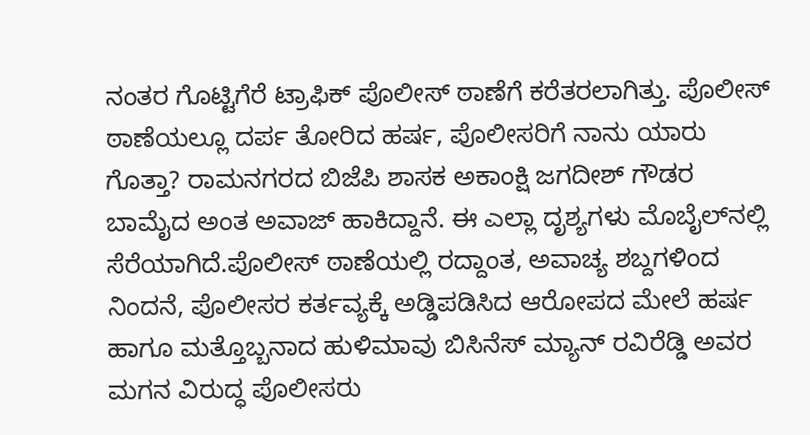ನಂತರ ಗೊಟ್ಟಿಗೆರೆ ಟ್ರಾಫಿಕ್ ಪೊಲೀಸ್ ಠಾಣೆಗೆ ಕರೆತರಲಾಗಿತ್ತು. ಪೊಲೀಸ್ ಠಾಣೆಯಲ್ಲೂ ದರ್ಪ ತೋರಿದ ಹರ್ಷ, ಪೊಲೀಸರಿಗೆ ನಾನು ಯಾರು ಗೊತ್ತಾ? ರಾಮನಗರದ ಬಿಜೆಪಿ ಶಾಸಕ ಅಕಾಂಕ್ಷಿ ಜಗದೀಶ್ ಗೌಡರ ಬಾಮೈದ ಅಂತ ಅವಾಜ್ ಹಾಕಿದ್ದಾನೆ. ಈ ಎಲ್ಲಾ ದೃಶ್ಯಗಳು ಮೊಬೈಲ್‍ನಲ್ಲಿ ಸೆರೆಯಾಗಿದೆ.ಪೊಲೀಸ್ ಠಾಣೆಯಲ್ಲಿ ರದ್ದಾಂತ, ಅವಾಚ್ಯ ಶಬ್ದಗಳಿಂದ ನಿಂದನೆ, ಪೊಲೀಸರ ಕರ್ತವ್ಯಕ್ಕೆ ಅಡ್ಡಿಪಡಿಸಿದ ಆರೋಪದ ಮೇಲೆ ಹರ್ಷ ಹಾಗೂ ಮತ್ತೊಬ್ಬನಾದ ಹುಳಿಮಾವು ಬಿಸಿನೆಸ್ ಮ್ಯಾನ್ ರವಿರೆಡ್ಡಿ ಅವರ ಮಗನ ವಿರುದ್ಧ ಪೊಲೀಸರು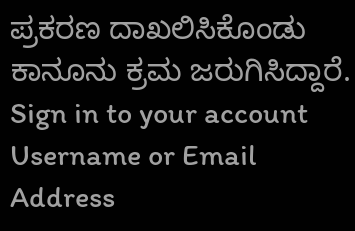ಪ್ರಕರಣ ದಾಖಲಿಸಿಕೊಂಡು ಕಾನೂನು ಕ್ರಮ ಜರುಗಿಸಿದ್ದಾರೆ. Sign in to your account
Username or Email Address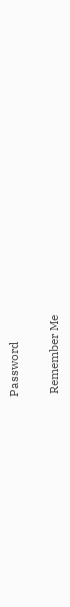Password

 Remember Me